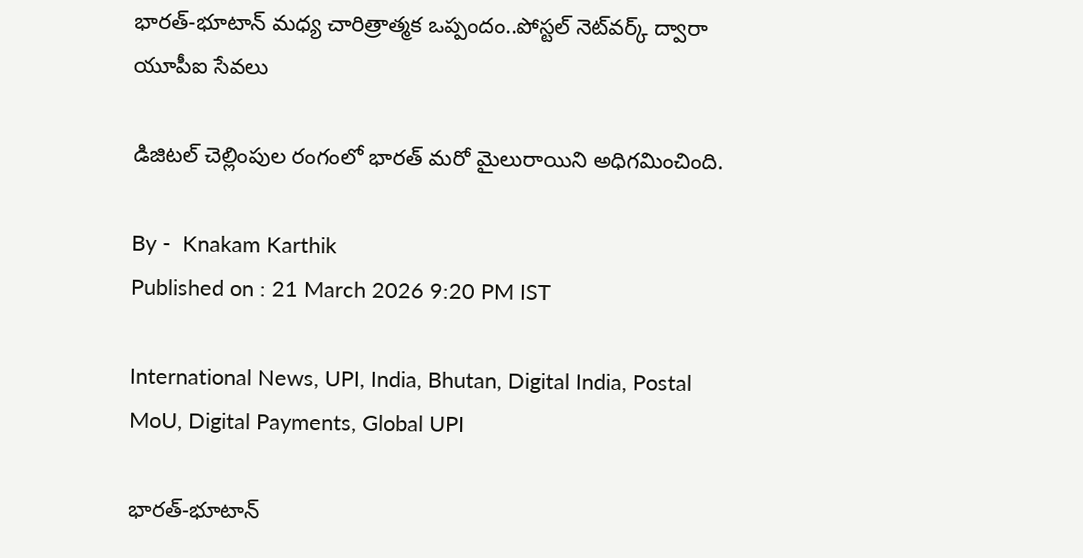భారత్-భూటాన్ మధ్య చారిత్రాత్మక ఒప్పందం..పోస్టల్ నెట్‌వర్క్ ద్వారా యూపీఐ సేవలు

డిజిటల్ చెల్లింపుల రంగంలో భారత్ మరో మైలురాయిని అధిగమించింది.

By -  Knakam Karthik
Published on : 21 March 2026 9:20 PM IST

International News, UPI, India, Bhutan, Digital India, Postal MoU, Digital Payments, Global UPI

భారత్-భూటాన్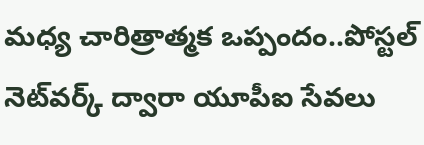మధ్య చారిత్రాత్మక ఒప్పందం..పోస్టల్ నెట్‌వర్క్ ద్వారా యూపీఐ సేవలు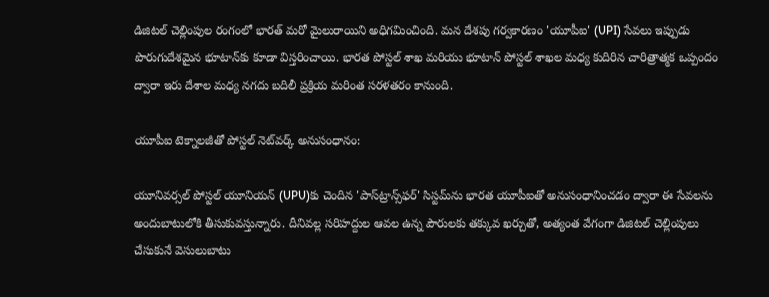డిజిటల్ చెల్లింపుల రంగంలో భారత్ మరో మైలురాయిని అధిగమించింది. మన దేశపు గర్వకారణం 'యూపీఐ' (UPI) సేవలు ఇప్పుడు పొరుగుదేశమైన భూటాన్‌కు కూడా విస్తరించాయి. భారత పోస్టల్ శాఖ మరియు భూటాన్ పోస్టల్ శాఖల మధ్య కుదిరిన చారిత్రాత్మక ఒప్పందం ద్వారా ఇరు దేశాల మధ్య నగదు బదిలీ ప్రక్రియ మరింత సరళతరం కానుంది.

యూపీఐ టెక్నాలజీతో పోస్టల్ నెట్‌వర్క్ అనుసంధానం:

యూనివర్సల్ పోస్టల్ యూనియన్ (UPU)కు చెందిన 'పాస్‌ట్రాన్స్‌ఫర్' సిస్టమ్‌ను భారత యూపీఐతో అనుసంధానించడం ద్వారా ఈ సేవలను అందుబాటులోకి తీసుకువస్తున్నారు. దీనివల్ల సరిహద్దుల ఆవల ఉన్న పౌరులకు తక్కువ ఖర్చుతో, అత్యంత వేగంగా డిజిటల్ చెల్లింపులు చేసుకునే వెసులుబాటు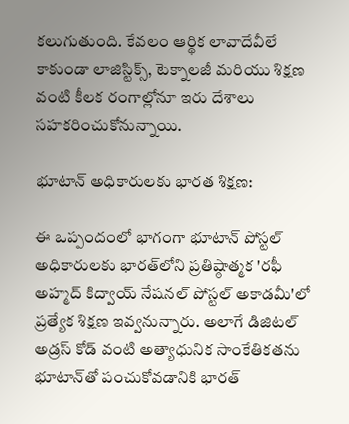కలుగుతుంది. కేవలం ఆర్థిక లావాదేవీలే కాకుండా లాజిస్టిక్స్, టెక్నాలజీ మరియు శిక్షణ వంటి కీలక రంగాల్లోనూ ఇరు దేశాలు సహకరించుకోనున్నాయి.

భూటాన్ అధికారులకు భారత శిక్షణ:

ఈ ఒప్పందంలో భాగంగా భూటాన్ పోస్టల్ అధికారులకు భారత్‌లోని ప్రతిష్ఠాత్మక 'రఫీ అహ్మద్ కిద్వాయ్ నేషనల్ పోస్టల్ అకాడమీ'లో ప్రత్యేక శిక్షణ ఇవ్వనున్నారు. అలాగే డిజిటల్ అడ్రస్ కోడ్ వంటి అత్యాధునిక సాంకేతికతను భూటాన్‌తో పంచుకోవడానికి భారత్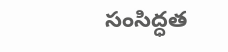సంసిద్ధత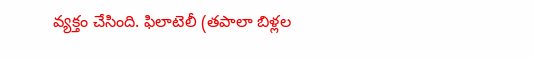వ్యక్తం చేసింది. ఫిలాటెలీ (తపాలా బిళ్లల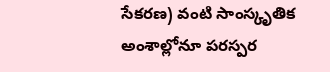సేకరణ) వంటి సాంస్కృతిక అంశాల్లోనూ పరస్పర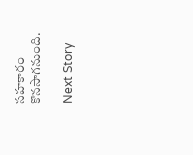సహకారం కొనసాగనుంది.

Next Story